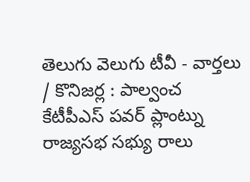తెలుగు వెలుగు టీవీ - వార్తలు / కొనిజర్ల : పాల్వంచ కేటీపీఎస్ పవర్ ప్లాంట్ను రాజ్యసభ సభ్యు రాలు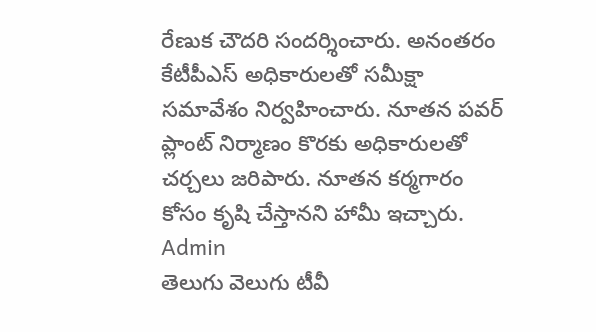రేణుక చౌదరి సందర్శించారు. అనంతరం కేటీపీఎస్ అధికారులతో సమీక్షా సమావేశం నిర్వహించారు. నూతన పవర్ ప్లాంట్ నిర్మాణం కొరకు అధికారులతో చర్చలు జరిపారు. నూతన కర్మగారం కోసం కృషి చేస్తానని హామీ ఇచ్చారు.
Admin
తెలుగు వెలుగు టీవీ